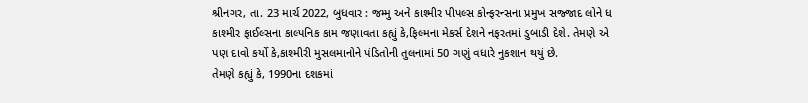શ્રીનગર, તા. 23 માર્ચ 2022, બુધવાર : જમ્મુ અને કાશ્મીર પીપલ્સ કોન્ફરન્સના પ્રમુખ સજ્જાદ લોને ધ કાશ્મીર ફાઈલ્સના કાલ્પનિક કામ જણાવતા કહ્યું કે,ફિલ્મના મેકર્સ દેશને નફરતમાં ડુબાડી દેશે. તેમણે એ પણ દાવો કર્યો કે,કાશ્મીરી મુસલમાનોને પંડિતોની તુલનામાં 50 ગણું વધારે નુકશાન થયું છે.
તેમણે કહ્યું કે, 1990ના દશકમાં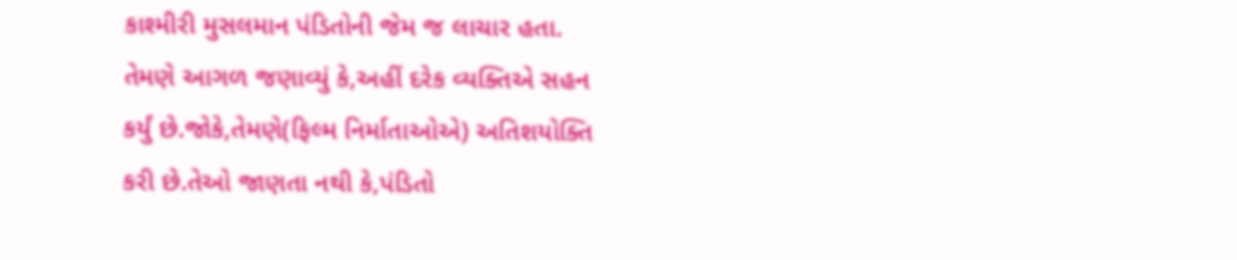કાશ્મીરી મુસલમાન પંડિતોની જેમ જ લાચાર હતા. તેમણે આગળ જણાવ્યું કે,અહીં દરેક વ્યક્તિએ સહન કર્યું છે.જોકે,તેમણે(ફિલ્મ નિર્માતાઓએ) અતિશયોક્તિ કરી છે.તેઓ જાણતા નથી કે,પંડિતો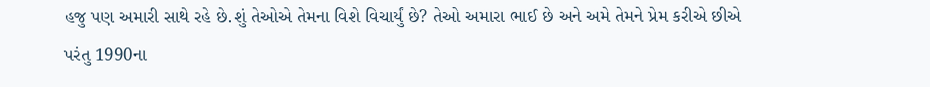હજુ પણ અમારી સાથે રહે છે.શું તેઓએ તેમના વિશે વિચાર્યું છે? તેઓ અમારા ભાઈ છે અને અમે તેમને પ્રેમ કરીએ છીએ પરંતુ 1990ના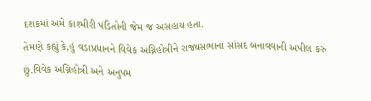દશકમાં અમે કાશ્મીરી પંડિતોની જેમ જ અસહાય હતા.
તેમણે કહ્યું કે,હું વડાપ્રધાનને વિવેક અગ્નિહોત્રીને રાજ્યસભાના સાંસદ બનાવવાની અપીલ કરુ છું.વિવેક અગ્નિહોત્રી અને અનુપમ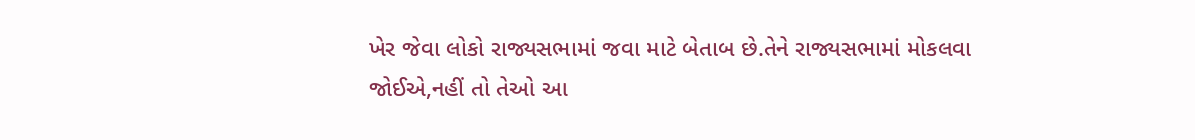ખેર જેવા લોકો રાજ્યસભામાં જવા માટે બેતાબ છે.તેને રાજ્યસભામાં મોકલવા જોઈએ,નહીં તો તેઓ આ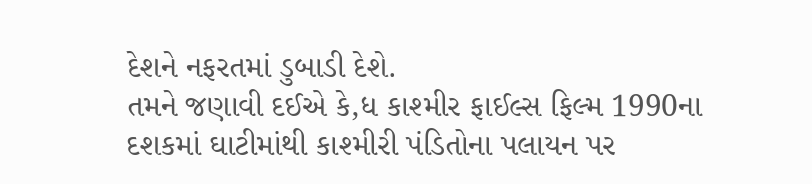દેશને નફરતમાં ડુબાડી દેશે.
તમને જણાવી દઈએ કે,ધ કાશ્મીર ફાઈલ્સ ફિલ્મ 1990ના દશકમાં ઘાટીમાંથી કાશ્મીરી પંડિતોના પલાયન પર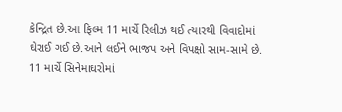કેન્દ્રિત છે.આ ફિલ્મ 11 માર્ચે રિલીઝ થઈ ત્યારથી વિવાદોમાં ઘેરાઈ ગઈ છે.આને લઈને ભાજપ અને વિપક્ષો સામ-સામે છે.
11 માર્ચે સિનેમાઘરોમાં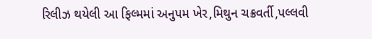રિલીઝ થયેલી આ ફિલ્મમાં અનુપમ ખેર,મિથુન ચક્રવર્તી,પલ્લવી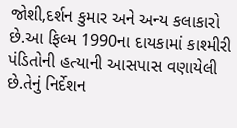જોશી,દર્શન કુમાર અને અન્ય કલાકારો છે.આ ફિલ્મ 1990ના દાયકામાં કાશ્મીરી પંડિતોની હત્યાની આસપાસ વણાયેલી છે.તેનું નિર્દેશન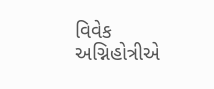વિવેક અગ્નિહોત્રીએ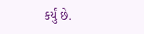કર્યું છે.